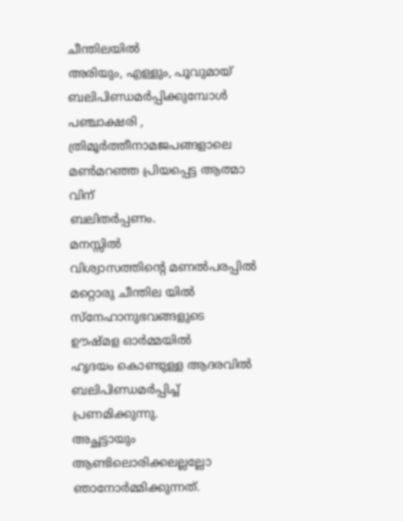ചീന്തിലയിൽ
അരിയും, എള്ളും, പൂവുമായ്
ബലിപിണ്ഡമർപ്പിക്കുമ്പോൾ
പഞ്ചാക്ഷരി ,
ത്രിമൂർത്തീനാമജപങ്ങളാലെ
മൺമറഞ്ഞ പ്രിയപ്പെട്ട ആത്മാ വിന്
ബലിതർപ്പണം.
മനസ്സിൽ
വിശ്വാസത്തിന്റെ മണൽപരപ്പിൽ
മറ്റൊരു ചീന്തില യിൽ
സ്നേഹാനുഭവങ്ങളുടെ
ഊഷ്മള ഓർമ്മയിൽ
ഹൃദയം കൊണ്ടുള്ള ആദരവിൽ
ബലിപിണ്ഡമർപ്പിച്ച് പ്രണമിക്കുന്നു.
അച്ഛട്ടായും ആണ്ടിലൊരിക്കലല്ലല്ലോ
ഞാനോർമ്മിക്കുന്നത്.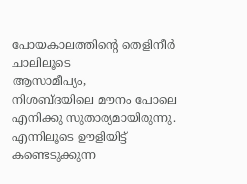പോയകാലത്തിന്റെ തെളിനീർ ചാലിലൂടെ
ആസാമീപ്യം,
നിശബ്ദയിലെ മൗനം പോലെ
എനിക്കു സുതാര്യമായിരുന്നു.
എന്നിലൂടെ ഊളിയിട്ട്
കണ്ടെടുക്കുന്ന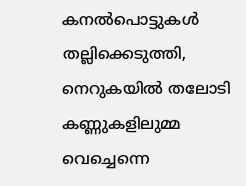കനൽപൊട്ടുകൾ
തല്ലിക്കെടുത്തി,
നെറുകയിൽ തലോടി
കണ്ണുകളിലുമ്മ വെച്ചെന്നെ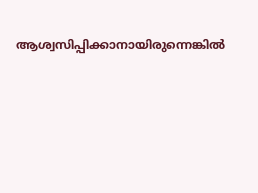ആശ്വസിപ്പിക്കാനായിരുന്നെങ്കിൽ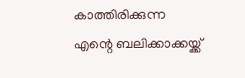കാത്തിരിക്കുന്ന
എന്റെ ബലിക്കാക്കയ്ക്ക്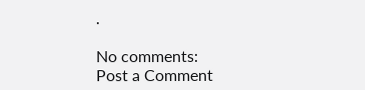.

No comments:
Post a Comment